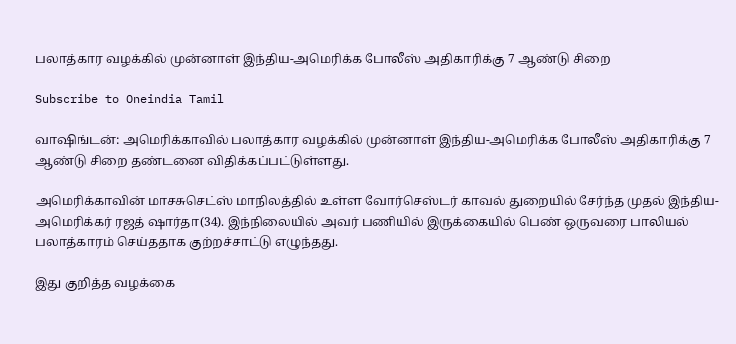பலாத்கார வழக்கில் முன்னாள் இந்திய-அமெரிக்க போலீஸ் அதிகாரிக்கு 7 ஆண்டு சிறை

Subscribe to Oneindia Tamil

வாஷிங்டன்: அமெரிக்காவில் பலாத்கார வழக்கில் முன்னாள் இந்திய-அமெரிக்க போலீஸ் அதிகாரிக்கு 7 ஆண்டு சிறை தண்டனை விதிக்கப்பட்டுள்ளது.

அமெரிக்காவின் மாசசுசெட்ஸ் மாநிலத்தில் உள்ள வோர்செஸ்டர் காவல் துறையில் சேர்ந்த முதல் இந்திய-அமெரிக்கர் ரஜத் ஷார்தா(34). இந்நிலையில் அவர் பணியில் இருக்கையில் பெண் ஒருவரை பாலியல் பலாத்காரம் செய்ததாக குற்றச்சாட்டு எழுந்தது.

இது குறித்த வழக்கை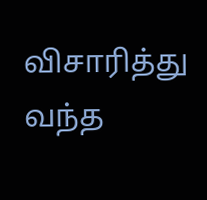விசாரித்து வந்த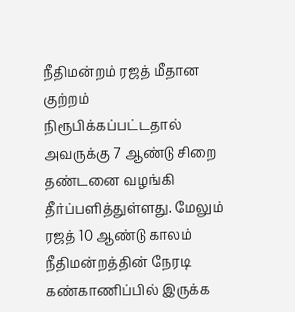நீதிமன்றம் ரஜத் மீதான குற்றம் நிரூபிக்கப்பட்டதால் அவருக்கு 7 ஆண்டு சிறை தண்டனை வழங்கி தீர்ப்பளித்துள்ளது. மேலும் ரஜத் 10 ஆண்டு காலம் நீதிமன்றத்தின் நேரடி கண்காணிப்பில் இருக்க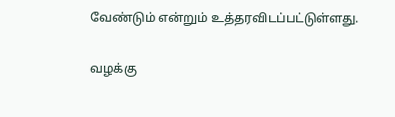வேண்டும் என்றும் உத்தரவிடப்பட்டுள்ளது.

வழக்கு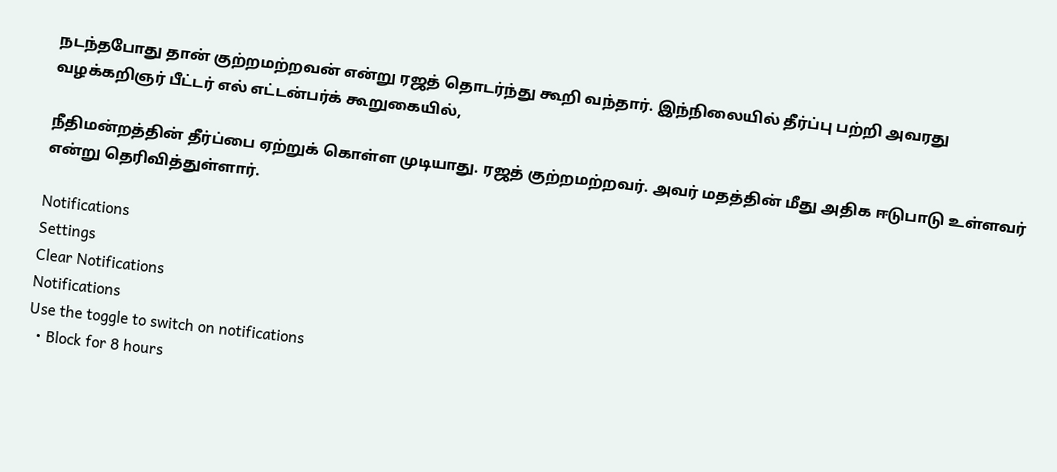நடந்தபோது தான் குற்றமற்றவன் என்று ரஜத் தொடர்ந்து கூறி வந்தார். இந்நிலையில் தீர்ப்பு பற்றி அவரது வழக்கறிஞர் பீட்டர் எல் எட்டன்பர்க் கூறுகையில்,

நீதிமன்றத்தின் தீர்ப்பை ஏற்றுக் கொள்ள முடியாது. ரஜத் குற்றமற்றவர். அவர் மதத்தின் மீது அதிக ஈடுபாடு உள்ளவர் என்று தெரிவித்துள்ளார்.

Notifications
Settings
Clear Notifications
Notifications
Use the toggle to switch on notifications
  • Block for 8 hours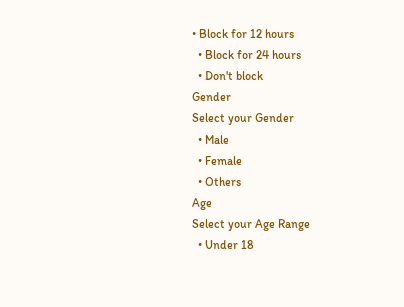• Block for 12 hours
  • Block for 24 hours
  • Don't block
Gender
Select your Gender
  • Male
  • Female
  • Others
Age
Select your Age Range
  • Under 18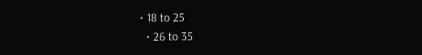• 18 to 25
  • 26 to 35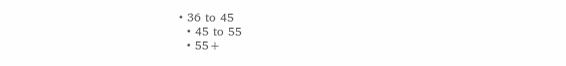• 36 to 45
  • 45 to 55
  • 55+